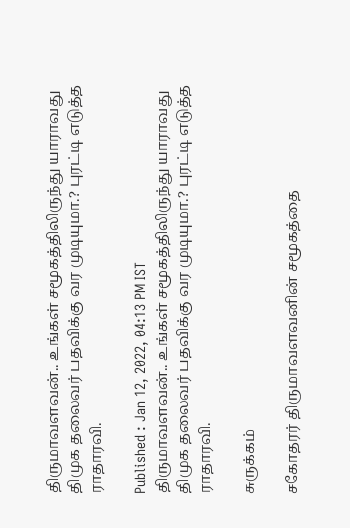திருமாவளவன்.. உங்கள் சமூகத்திலிருந்து யாராவது திமுக தலைவர் பதவிக்கு வர முடியுமா.? புரட்டி எடுத்த ராதாரவி.

Published : Jan 12, 2022, 04:13 PM IST
திருமாவளவன்.. உங்கள் சமூகத்திலிருந்து யாராவது திமுக தலைவர் பதவிக்கு வர முடியுமா.? புரட்டி எடுத்த ராதாரவி.

சுருக்கம்

சகோதரர் திருமாவளவனின் சமூகத்தை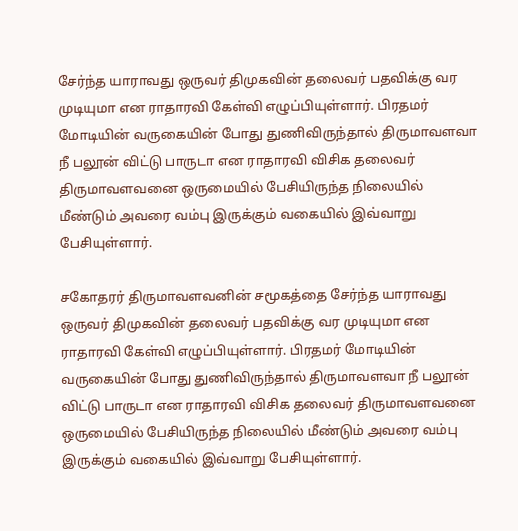சேர்ந்த யாராவது ஒருவர் திமுகவின் தலைவர் பதவிக்கு வர முடியுமா என ராதாரவி கேள்வி எழுப்பியுள்ளார். பிரதமர் மோடியின் வருகையின் போது துணிவிருந்தால் திருமாவளவா நீ பலூன் விட்டு பாருடா என ராதாரவி விசிக தலைவர் திருமாவளவனை ஒருமையில் பேசியிருந்த நிலையில் மீண்டும் அவரை வம்பு இருக்கும் வகையில் இவ்வாறு பேசியுள்ளார்.

சகோதரர் திருமாவளவனின் சமூகத்தை சேர்ந்த யாராவது ஒருவர் திமுகவின் தலைவர் பதவிக்கு வர முடியுமா என ராதாரவி கேள்வி எழுப்பியுள்ளார். பிரதமர் மோடியின் வருகையின் போது துணிவிருந்தால் திருமாவளவா நீ பலூன் விட்டு பாருடா என ராதாரவி விசிக தலைவர் திருமாவளவனை ஒருமையில் பேசியிருந்த நிலையில் மீண்டும் அவரை வம்பு இருக்கும் வகையில் இவ்வாறு பேசியுள்ளார்.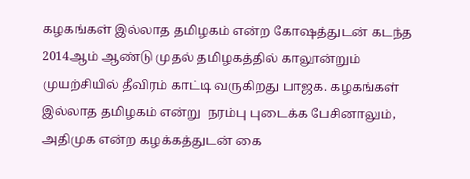கழகங்கள் இல்லாத தமிழகம் என்ற கோஷத்துடன் கடந்த 2014ஆம் ஆண்டு முதல் தமிழகத்தில் காலூன்றும் முயற்சியில் தீவிரம் காட்டி வருகிறது பாஜக. கழகங்கள் இல்லாத தமிழகம் என்று  நரம்பு புடைக்க பேசினாலும், அதிமுக என்ற கழக்கத்துடன் கை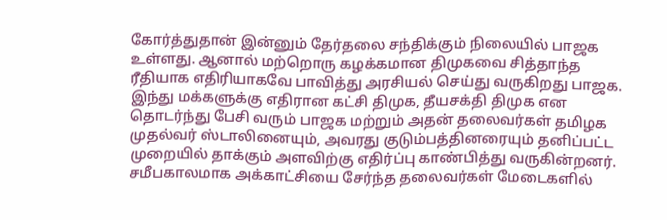கோர்த்துதான் இன்னும் தேர்தலை சந்திக்கும் நிலையில் பாஜக உள்ளது. ஆனால் மற்றொரு கழக்கமான திமுகவை சித்தாந்த ரீதியாக எதிரியாகவே பாவித்து அரசியல் செய்து வருகிறது பாஜக. இந்து மக்களுக்கு எதிரான கட்சி திமுக, தீயசக்தி திமுக என தொடர்ந்து பேசி வரும் பாஜக மற்றும் அதன் தலைவர்கள் தமிழக முதல்வர் ஸ்டாலினையும், அவரது குடும்பத்தினரையும் தனிப்பட்ட முறையில் தாக்கும் அளவிற்கு எதிர்ப்பு காண்பித்து வருகின்றனர். சமீபகாலமாக அக்காட்சியை சேர்ந்த தலைவர்கள் மேடைகளில்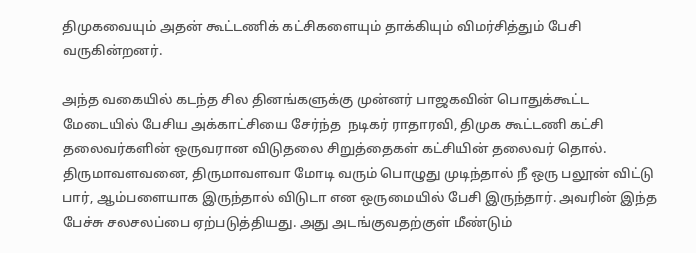திமுகவையும் அதன் கூட்டணிக் கட்சிகளையும் தாக்கியும் விமர்சித்தும் பேசி வருகின்றனர்.

அந்த வகையில் கடந்த சில தினங்களுக்கு முன்னர் பாஜகவின் பொதுக்கூட்ட மேடையில் பேசிய அக்காட்சியை சேர்ந்த  நடிகர் ராதாரவி, திமுக கூட்டணி கட்சி தலைவர்களின் ஒருவரான விடுதலை சிறுத்தைகள் கட்சியின் தலைவர் தொல். திருமாவளவனை, திருமாவளவா மோடி வரும் பொழுது முடிந்தால் நீ ஒரு பலூன் விட்டு பார், ஆம்பளையாக இருந்தால் விடுடா என ஒருமையில் பேசி இருந்தார். அவரின் இந்த பேச்சு சலசலப்பை ஏற்படுத்தியது. அது அடங்குவதற்குள் மீண்டும்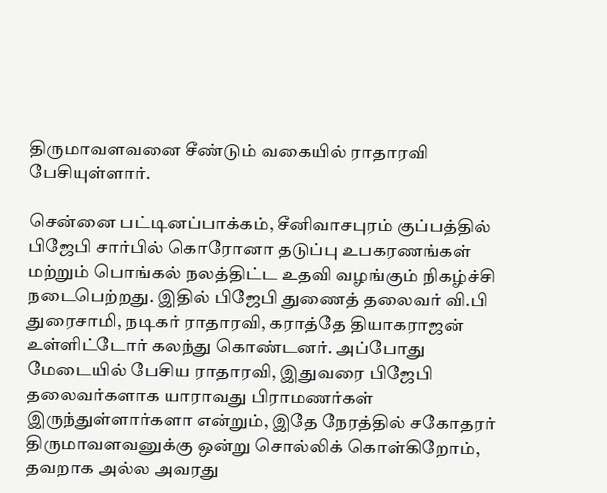திருமாவளவனை சீண்டும் வகையில் ராதாரவி பேசியுள்ளார்.

சென்னை பட்டினப்பாக்கம், சீனிவாசபுரம் குப்பத்தில் பிஜேபி சார்பில் கொரோனா தடுப்பு உபகரணங்கள் மற்றும் பொங்கல் நலத்திட்ட உதவி வழங்கும் நிகழ்ச்சி நடைபெற்றது. இதில் பிஜேபி துணைத் தலைவர் வி.பி துரைசாமி, நடிகர் ராதாரவி, கராத்தே தியாகராஜன் உள்ளிட்டோர் கலந்து கொண்டனர். அப்போது மேடையில் பேசிய ராதாரவி, இதுவரை பிஜேபி தலைவர்களாக யாராவது பிராமணர்கள் இருந்துள்ளார்களா என்றும், இதே நேரத்தில் சகோதரர் திருமாவளவனுக்கு ஒன்று சொல்லிக் கொள்கிறோம், தவறாக அல்ல அவரது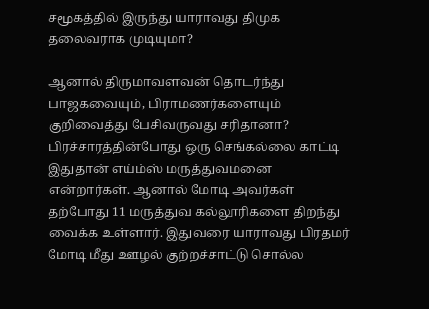சமூகத்தில் இருந்து யாராவது திமுக தலைவராக முடியுமா?

ஆனால் திருமாவளவன் தொடர்ந்து பாஜகவையும், பிராமணர்களையும் குறிவைத்து பேசிவருவது சரிதானா?  பிரச்சாரத்தின்போது ஒரு செங்கல்லை காட்டி இதுதான் எய்ம்ஸ் மருத்துவமனை என்றார்கள். ஆனால் மோடி அவர்கள் தற்போது 11 மருத்துவ கல்லூரிகளை திறந்து வைக்க உள்ளார். இதுவரை யாராவது பிரதமர் மோடி மீது ஊழல் குற்றச்சாட்டு சொல்ல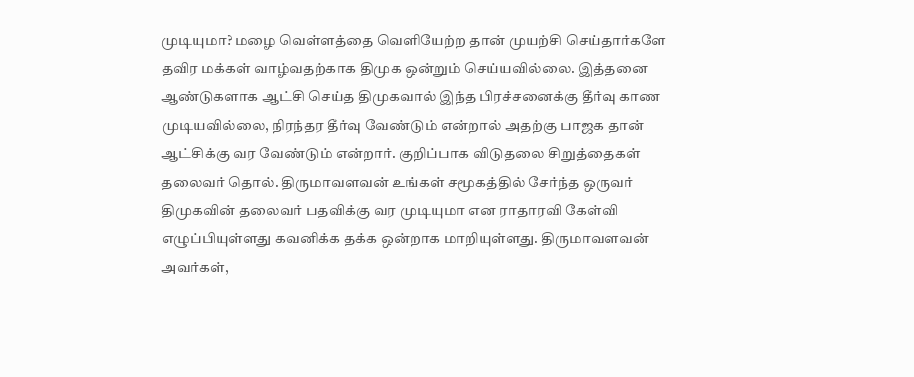முடியுமா? மழை வெள்ளத்தை வெளியேற்ற தான் முயற்சி செய்தார்களே தவிர மக்கள் வாழ்வதற்காக திமுக ஒன்றும் செய்யவில்லை. இத்தனை ஆண்டுகளாக ஆட்சி செய்த திமுகவால் இந்த பிரச்சனைக்கு தீர்வு காண முடியவில்லை, நிரந்தர தீர்வு வேண்டும் என்றால் அதற்கு பாஜக தான் ஆட்சிக்கு வர வேண்டும் என்றார். குறிப்பாக விடுதலை சிறுத்தைகள் தலைவர் தொல். திருமாவளவன் உங்கள் சமூகத்தில் சேர்ந்த ஒருவர் திமுகவின் தலைவர் பதவிக்கு வர முடியுமா என ராதாரவி கேள்வி எழுப்பியுள்ளது கவனிக்க தக்க ஒன்றாக மாறியுள்ளது. திருமாவளவன் அவர்கள்,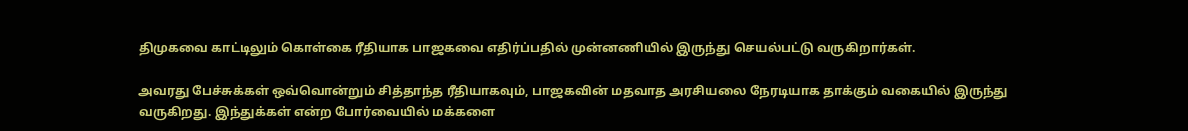திமுகவை காட்டிலும் கொள்கை ரீதியாக பாஜகவை எதிர்ப்பதில் முன்னணியில் இருந்து செயல்பட்டு வருகிறார்கள்.

அவரது பேச்சுக்கள் ஒவ்வொன்றும் சித்தாந்த ரீதியாகவும், பாஜகவின் மதவாத அரசியலை நேரடியாக தாக்கும் வகையில் இருந்து வருகிறது. இந்துக்கள் என்ற போர்வையில் மக்களை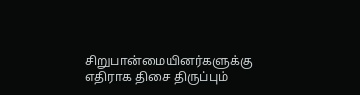சிறுபான்மையினர்களுக்கு எதிராக திசை திருப்பும்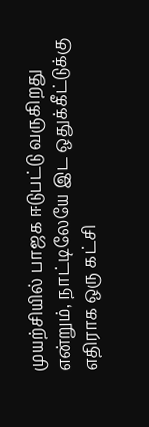முயற்சியில் பாஜக ஈடுபட்டு வருகிறது என்றும், நாட்டிலேயே இட ஒதுக்கீட்டுக்கு எதிராக ஒரு கட்சி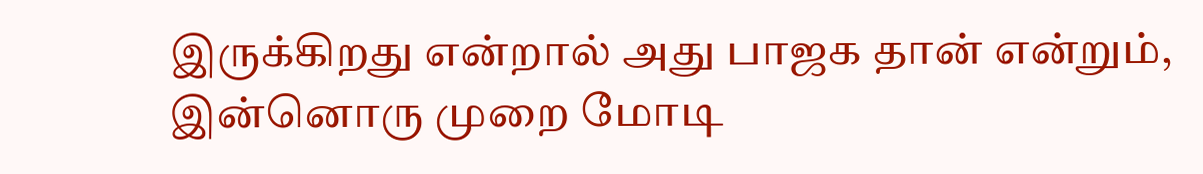இருக்கிறது என்றால் அது பாஜக தான் என்றும், இன்னொரு முறை மோடி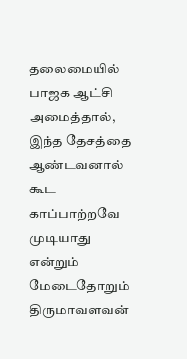தலைமையில் பாஜக ஆட்சி அமைத்தால், இந்த தேசத்தை ஆண்டவனால் கூட  காப்பாற்றவே முடியாது என்றும் மேடைதோறும் திருமாவளவன்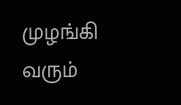முழங்கி வரும்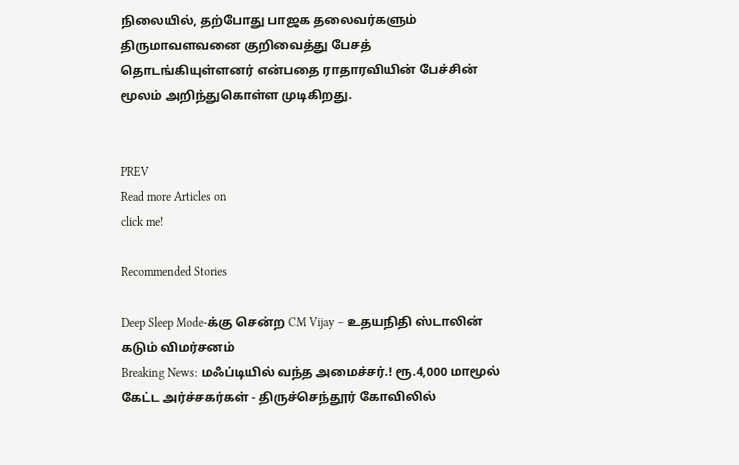நிலையில், தற்போது பாஜக தலைவர்களும் திருமாவளவனை குறிவைத்து பேசத் தொடங்கியுள்ளனர் என்பதை ராதாரவியின் பேச்சின் மூலம் அறிந்துகொள்ள முடிகிறது.


PREV
Read more Articles on
click me!

Recommended Stories

Deep Sleep Mode-க்கு சென்ற CM Vijay – உதயநிதி ஸ்டாலின் கடும் விமர்சனம்
Breaking News: மஃப்டியில் வந்த அமைச்சர்.! ரூ.4,000 மாமூல் கேட்ட அர்ச்சகர்கள் - திருச்செந்தூர் கோவிலில்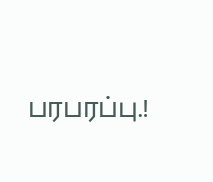பரபரப்பு.!